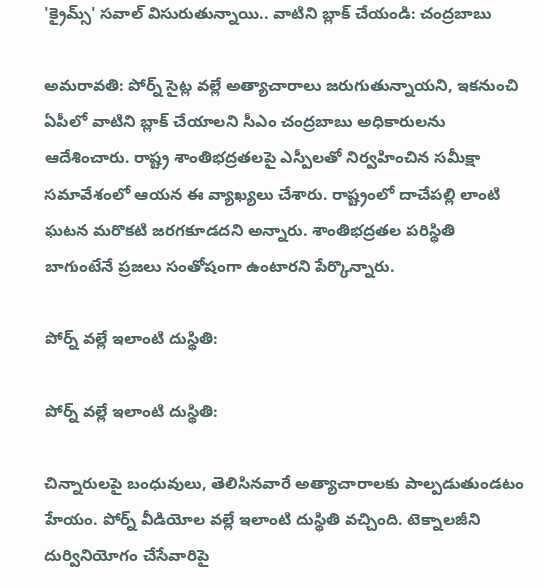'క్రైమ్స్' సవాల్ విసురుతున్నాయి.. వాటిని బ్లాక్ చేయండి: చంద్రబాబు

అమరావతి: పోర్న్ సైట్ల వల్లే అత్యాచారాలు జరుగుతున్నాయని, ఇకనుంచి ఏపీలో వాటిని బ్లాక్ చేయాలని సీఎం చంద్రబాబు అధికారులను ఆదేశించారు. రాష్ట్ర శాంతిభద్రతలపై ఎస్పీలతో నిర్వహించిన సమీక్షా సమావేశంలో ఆయన ఈ వ్యాఖ్యలు చేశారు. రాష్ట్రంలో దాచేపల్లి లాంటి ఘటన మరొకటి జరగకూడదని అన్నారు. శాంతిభద్రతల పరిస్థితి బాగుంటేనే ప్రజలు సంతోషంగా ఉంటారని పేర్కొన్నారు.

పోర్న్ వల్లే ఇలాంటి దుస్థితి:

పోర్న్ వల్లే ఇలాంటి దుస్థితి:

చిన్నారులపై బంధువులు, తెలిసినవారే అత్యాచారాలకు పాల్పడుతుండటం హేయం. పోర్న్‌ వీడియోల వల్లే ఇలాంటి దుస్థితి వచ్చింది. టెక్నాలజీని దుర్వినియోగం చేసేవారిపై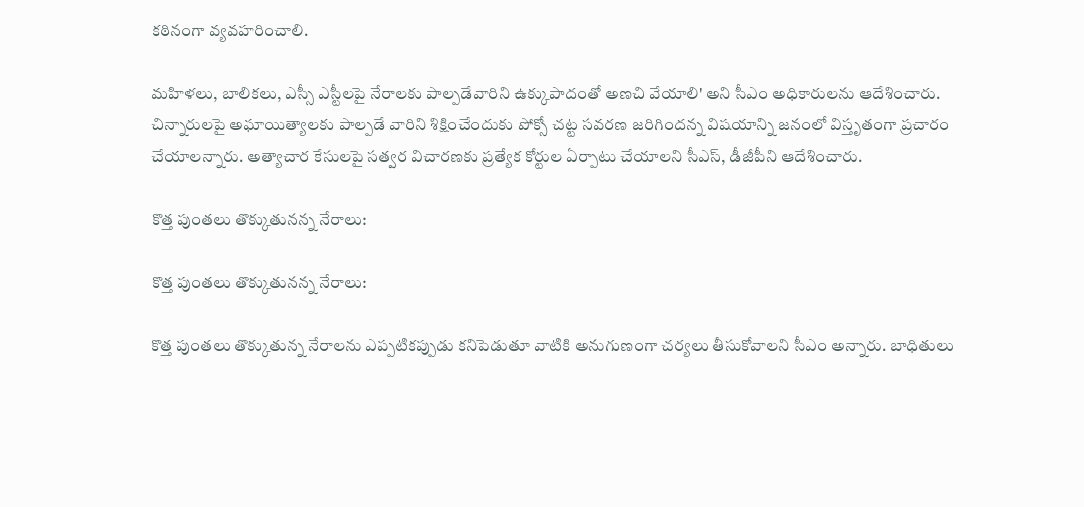కఠినంగా వ్యవహరించాలి.

మహిళలు, బాలికలు, ఎస్సీ ఎస్టీలపై నేరాలకు పాల్పడేవారిని ఉక్కుపాదంతో అణచి వేయాలి' అని సీఎం అధికారులను ఆదేశించారు. చిన్నారులపై అఘాయిత్యాలకు పాల్పడే వారిని శిక్షించేందుకు పోక్సో చట్ట సవరణ జరిగిందన్న విషయాన్ని జనంలో విస్తృతంగా ప్రచారం చేయాలన్నారు. అత్యాచార కేసులపై సత్వర విచారణకు ప్రత్యేక కోర్టుల ఏర్పాటు చేయాలని సీఎస్‌, డీజీపీని ఆదేశించారు.

కొత్త పుంతలు తొక్కుతునన్న నేరాలు:

కొత్త పుంతలు తొక్కుతునన్న నేరాలు:

కొత్త పుంతలు తొక్కుతున్న నేరాలను ఎప్పటికప్పుడు కనిపెడుతూ వాటికి అనుగుణంగా చర్యలు తీసుకోవాలని సీఎం అన్నారు. బాధితులు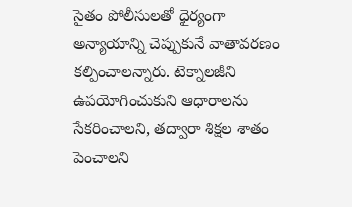సైతం పోలీసులతో ధైర్యంగా అన్యాయాన్ని చెప్పుకునే వాతావరణం కల్పించాలన్నారు. టెక్నాలజీని ఉపయోగించుకుని ఆధారాలను సేకరించాలని, తద్వారా శిక్షల శాతం పెంచాలని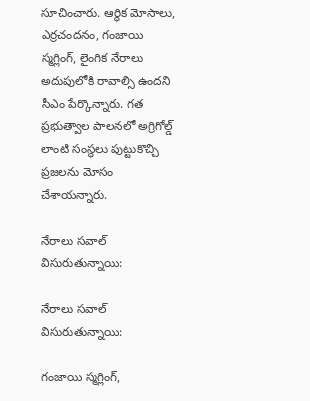సూచించారు. ఆర్థిక మోసాలు, ఎర్రచందనం, గంజాయి స్మగ్లింగ్‌, లైంగిక నేరాలు అదుపులోకి రావాల్సి ఉందని సీఎం పేర్కొన్నారు. గత ప్రభుత్వాల పాలనలో అగ్రిగోల్డ్ లాంటి సంస్థలు పుట్టుకొచ్చి ప్రజలను మోసం చేశాయన్నారు.

నేరాలు సవాల్ విసురుతున్నాయి:

నేరాలు సవాల్ విసురుతున్నాయి:

గంజాయి స్మగ్లింగ్‌,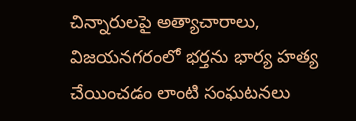చిన్నారులపై అత్యాచారాలు, విజయనగరంలో భర్తను భార్య హత్య చేయించడం లాంటి సంఘటనలు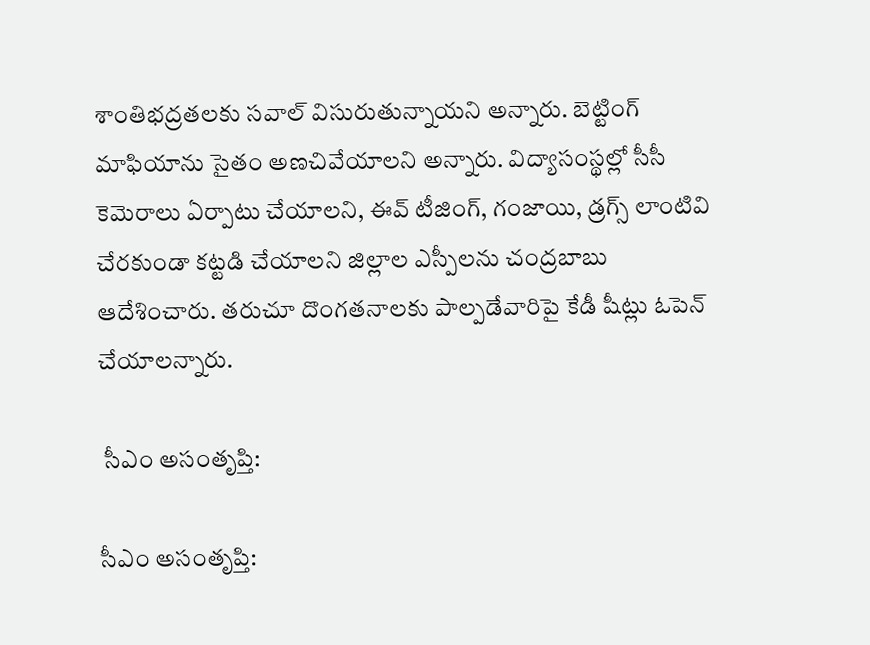శాంతిభద్రతలకు సవాల్ విసురుతున్నాయని అన్నారు. బెట్టింగ్ మాఫియాను సైతం అణచివేయాలని అన్నారు. విద్యాసంస్థల్లో సీసీ కెమెరాలు ఏర్పాటు చేయాలని, ఈవ్‌ టీజింగ్‌, గంజాయి, డ్రగ్స్‌ లాంటివి చేరకుండా కట్టడి చేయాలని జిల్లాల ఎస్పీలను చంద్రబాబు ఆదేశించారు. తరుచూ దొంగతనాలకు పాల్పడేవారిపై కేడీ షీట్లు ఓపెన్ చేయాలన్నారు.

 సీఎం అసంతృప్తి:

సీఎం అసంతృప్తి: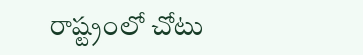రాష్ట్రంలో చోటు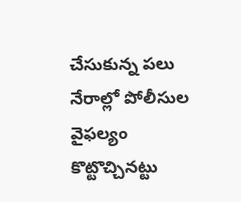చేసుకున్న పలు నేరాల్లో పోలీసుల వైఫల్యం కొట్టొచ్చినట్టు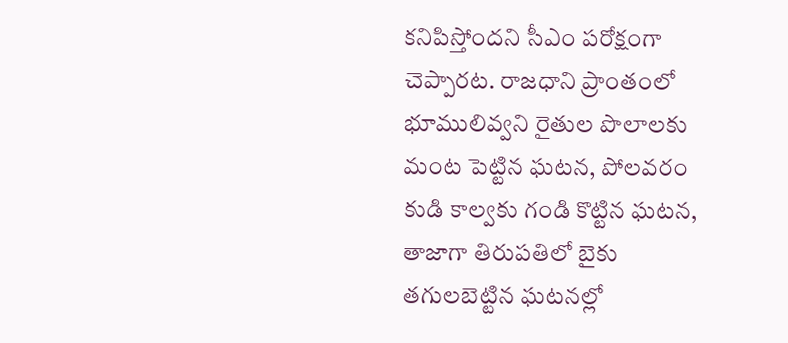కనిపిస్తోందని సీఎం పరోక్షంగా చెప్పారట. రాజధాని ప్రాంతంలో భూములివ్వని రైతుల పొలాలకు మంట పెట్టిన ఘటన, పోలవరం కుడి కాల్వకు గండి కొట్టిన ఘటన, తాజాగా తిరుపతిలో బైకు తగులబెట్టిన ఘటనల్లో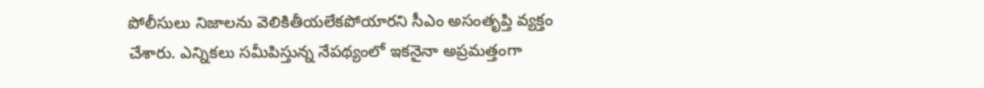పోలీసులు నిజాలను వెలికితీయలేకపోయారని సీఎం అసంతృప్తి వ్యక్తం చేశారు. ఎన్నికలు సమీపిస్తున్న నేపథ్యంలో ఇకనైనా అప్రమత్తంగా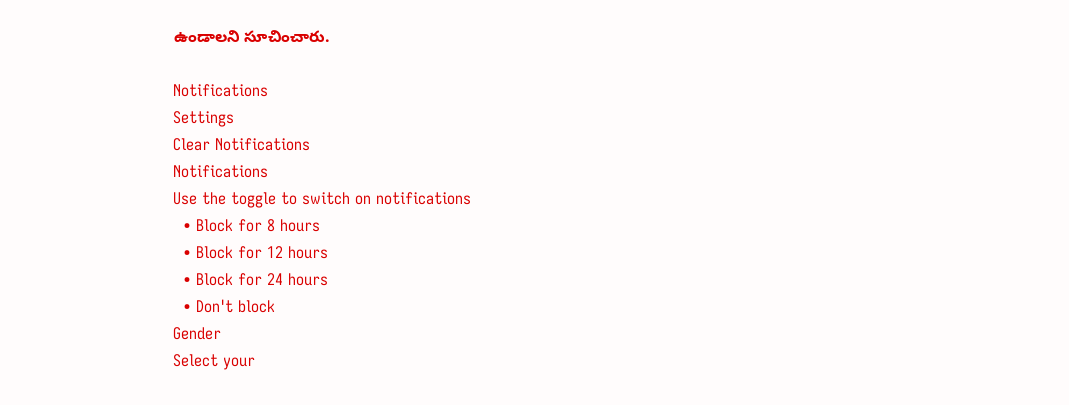ఉండాలని సూచించారు.

Notifications
Settings
Clear Notifications
Notifications
Use the toggle to switch on notifications
  • Block for 8 hours
  • Block for 12 hours
  • Block for 24 hours
  • Don't block
Gender
Select your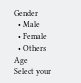Gender
  • Male
  • Female
  • Others
Age
Select your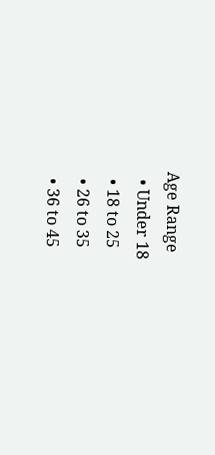Age Range
  • Under 18
  • 18 to 25
  • 26 to 35
  • 36 to 45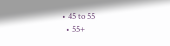• 45 to 55
  • 55+